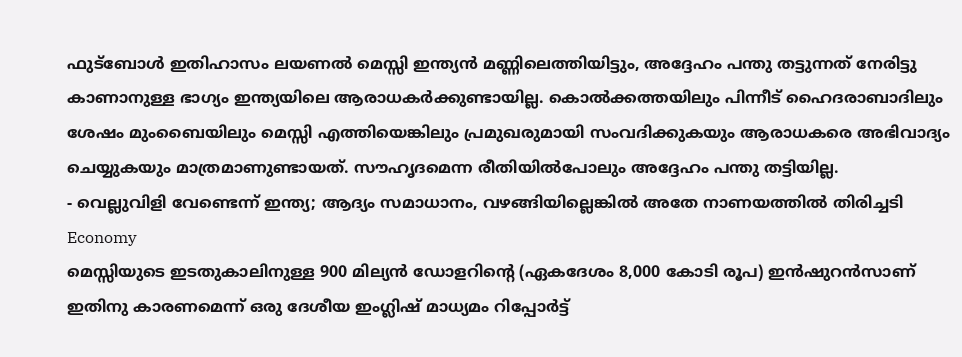ഫുട്ബോൾ ഇതിഹാസം ലയണൽ മെസ്സി ഇന്ത്യൻ മണ്ണിലെത്തിയിട്ടും, അദ്ദേഹം പന്തു തട്ടുന്നത് നേരിട്ടു കാണാനുള്ള ഭാഗ്യം ഇന്ത്യയിലെ ആരാധകർക്കുണ്ടായില്ല. കൊൽക്കത്തയിലും പിന്നീട് ഹൈദരാബാദിലും ശേഷം മുംബൈയിലും മെസ്സി എത്തിയെങ്കിലും പ്രമുഖരുമായി സംവദിക്കുകയും ആരാധകരെ അഭിവാദ്യം ചെയ്യുകയും മാത്രമാണുണ്ടായത്. സൗഹൃദമെന്ന രീതിയിൽപോലും അദ്ദേഹം പന്തു തട്ടിയില്ല.
- വെല്ലുവിളി വേണ്ടെന്ന് ഇന്ത്യ; ആദ്യം സമാധാനം, വഴങ്ങിയില്ലെങ്കിൽ അതേ നാണയത്തിൽ തിരിച്ചടി Economy
മെസ്സിയുടെ ഇടതുകാലിനുള്ള 900 മില്യൻ ഡോളറിന്റെ (ഏകദേശം 8,000 കോടി രൂപ) ഇൻഷുറൻസാണ് ഇതിനു കാരണമെന്ന് ഒരു ദേശീയ ഇംഗ്ലിഷ് മാധ്യമം റിപ്പോർട്ട്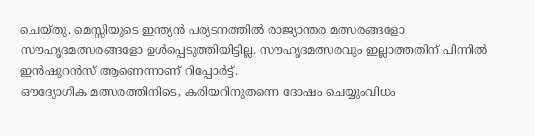ചെയ്തു. മെസ്സിയുടെ ഇന്ത്യൻ പര്യടനത്തിൽ രാജ്യാന്തര മത്സരങ്ങളോ സൗഹൃദമത്സരങ്ങളോ ഉൾപ്പെടുത്തിയിട്ടില്ല. സൗഹൃദമത്സരവും ഇല്ലാത്തതിന് പിന്നിൽ ഇൻഷുറൻസ് ആണെന്നാണ് റിപ്പോർട്ട്.
ഔദ്യോഗിക മത്സരത്തിനിടെ, കരിയറിനുതന്നെ ദോഷം ചെയ്യുംവിധം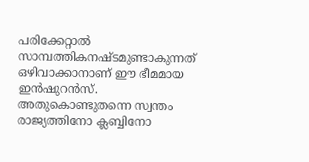പരിക്കേറ്റാൽ സാമ്പത്തികനഷ്ടമുണ്ടാകുന്നത് ഒഴിവാക്കാനാണ് ഈ ഭീമമായ ഇൻഷുറൻസ്. അതുകൊണ്ടുതന്നെ സ്വന്തം രാജ്യത്തിനോ ക്ലബ്ബിനോ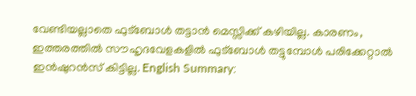വേണ്ടിയല്ലാതെ ഫുട്ബോൾ തട്ടാൻ മെസ്സിക്ക് കഴിയില്ല. കാരണം, ഇത്തരത്തിൽ സൗഹൃദവേളകളിൽ ഫുട്ബോൾ തട്ടുമ്പോൾ പരിക്കേറ്റാൽ ഇൻഷുറൻസ് കിട്ടില്ല. English Summary: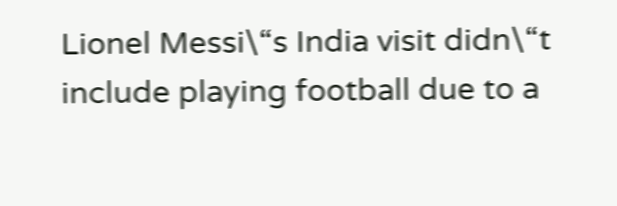Lionel Messi\“s India visit didn\“t include playing football due to a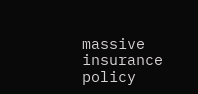massive insurance policy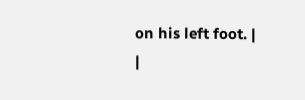on his left foot. |
|